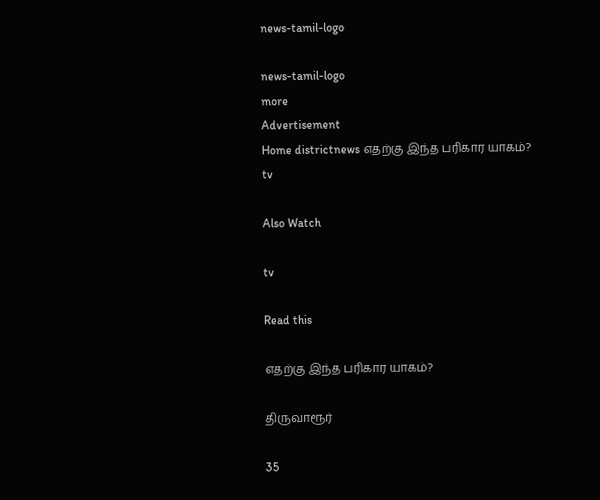news-tamil-logo

news-tamil-logo
more
Advertisement
Home districtnews எதற்கு இந்த பரிகார யாகம்?
tv

Also Watch

tv

Read this

எதற்கு இந்த பரிகார யாகம்?

திருவாரூர்

35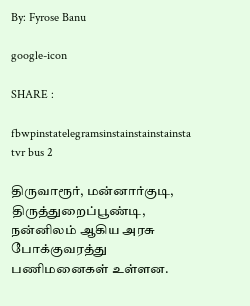By: Fyrose Banu

google-icon

SHARE :

fbwpinstatelegramsinstainstainstainsta
tvr bus 2

திருவாரூர், மன்னார்குடி, திருத்துறைப்பூண்டி, நன்னிலம் ஆகிய அரசு போக்குவரத்து பணிமனைகள் உள்ளன.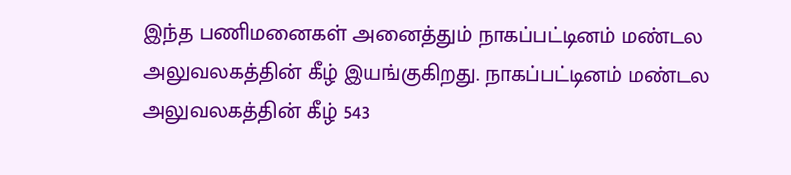இந்த பணிமனைகள் அனைத்தும் நாகப்பட்டினம் மண்டல அலுவலகத்தின் கீழ் இயங்குகிறது. நாகப்பட்டினம் மண்டல அலுவலகத்தின் கீழ் 543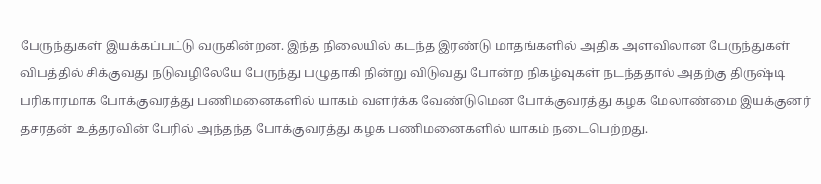பேருந்துகள் இயக்கப்பட்டு வருகின்றன. இந்த நிலையில் கடந்த இரண்டு மாதங்களில் அதிக அளவிலான பேருந்துகள் விபத்தில் சிக்குவது நடுவழிலேயே பேருந்து பழுதாகி நின்று விடுவது போன்ற நிகழ்வுகள் நடந்ததால் அதற்கு திருஷ்டி பரிகாரமாக போக்குவரத்து பணிமனைகளில் யாகம் வளர்க்க வேண்டுமென போக்குவரத்து கழக மேலாண்மை இயக்குனர் தசரதன் உத்தரவின் பேரில் அந்தந்த போக்குவரத்து கழக பணிமனைகளில் யாகம் நடைபெற்றது.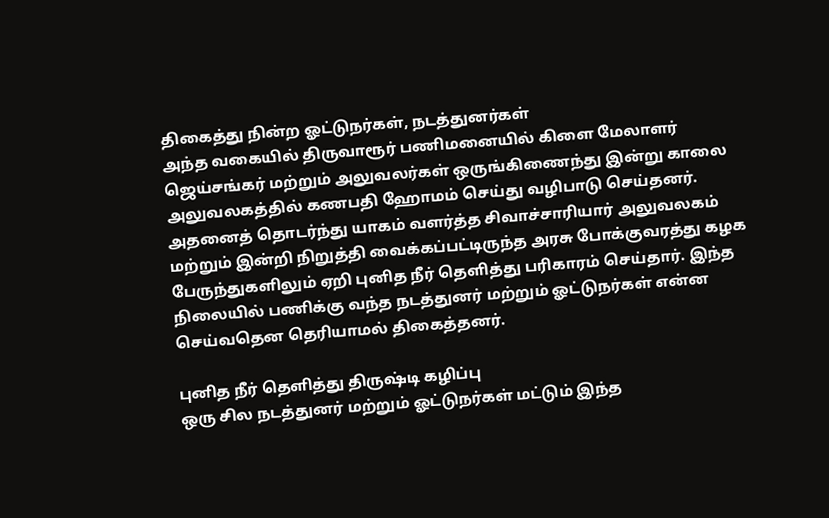திகைத்து நின்ற ஓட்டுநர்கள், நடத்துனர்கள்
அந்த வகையில் திருவாரூர் பணிமனையில் கிளை மேலாளர் ஜெய்சங்கர் மற்றும் அலுவலர்கள் ஒருங்கிணைந்து இன்று காலை அலுவலகத்தில் கணபதி ஹோமம் செய்து வழிபாடு செய்தனர். அதனைத் தொடர்ந்து யாகம் வளர்த்த சிவாச்சாரியார் அலுவலகம் மற்றும் இன்றி நிறுத்தி வைக்கப்பட்டிருந்த அரசு போக்குவரத்து கழக பேருந்துகளிலும் ஏறி புனித நீர் தெளித்து பரிகாரம் செய்தார். இந்த நிலையில் பணிக்கு வந்த நடத்துனர் மற்றும் ஓட்டுநர்கள் என்ன செய்வதென தெரியாமல் திகைத்தனர்.

புனித நீர் தெளித்து திருஷ்டி கழிப்பு
ஒரு சில நடத்துனர் மற்றும் ஓட்டுநர்கள் மட்டும் இந்த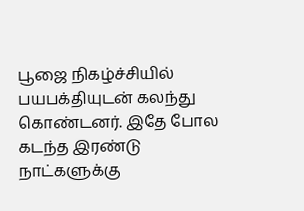பூஜை நிகழ்ச்சியில் பயபக்தியுடன் கலந்து கொண்டனர். இதே போல கடந்த இரண்டு நாட்களுக்கு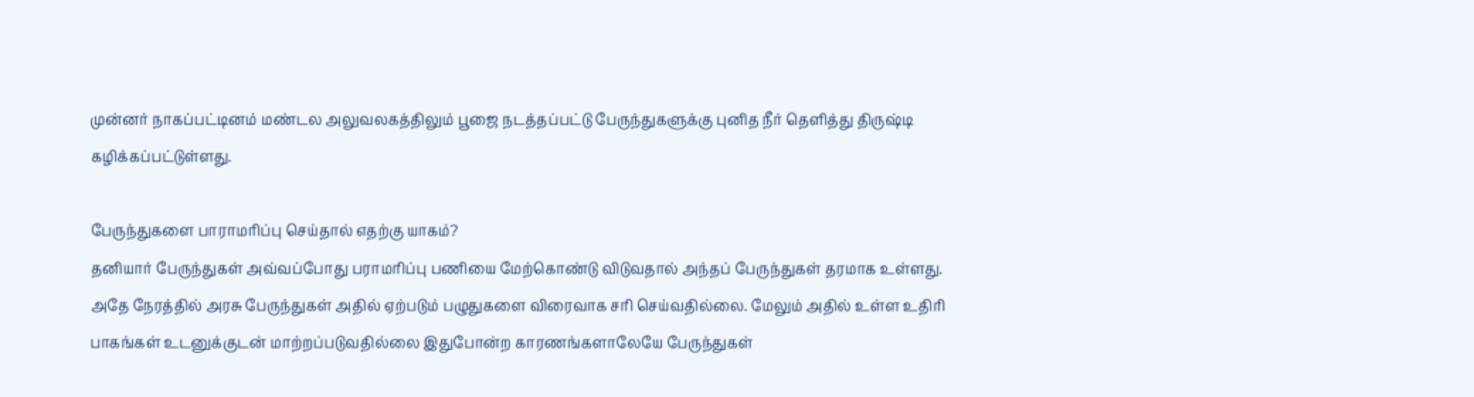முன்னர் நாகப்பட்டினம் மண்டல அலுவலகத்திலும் பூஜை நடத்தப்பட்டு பேருந்துகளுக்கு புனித நீர் தெளித்து திருஷ்டி கழிக்கப்பட்டுள்ளது.

பேருந்துகளை பாராமரிப்பு செய்தால் எதற்கு யாகம்?
தனியார் பேருந்துகள் அவ்வப்போது பராமரிப்பு பணியை மேற்கொண்டு விடுவதால் அந்தப் பேருந்துகள் தரமாக உள்ளது. அதே நேரத்தில் அரசு பேருந்துகள் அதில் ஏற்படும் பழுதுகளை விரைவாக சரி செய்வதில்லை. மேலும் அதில் உள்ள உதிரி பாகங்கள் உடனுக்குடன் மாற்றப்படுவதில்லை இதுபோன்ற காரணங்களாலேயே பேருந்துகள்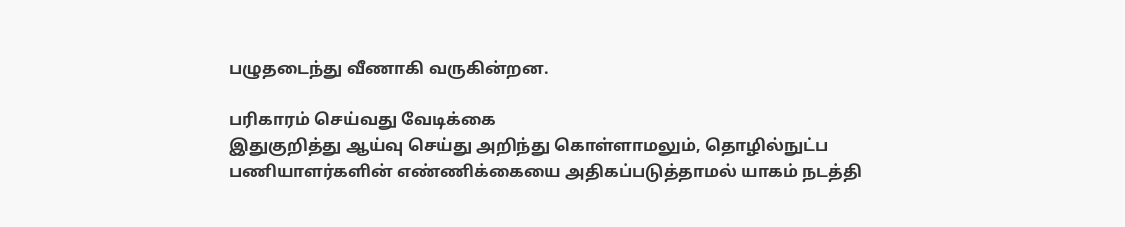பழுதடைந்து வீணாகி வருகின்றன.

பரிகாரம் செய்வது வேடிக்கை
இதுகுறித்து ஆய்வு செய்து அறிந்து கொள்ளாமலும், தொழில்நுட்ப பணியாளர்களின் எண்ணிக்கையை அதிகப்படுத்தாமல் யாகம் நடத்தி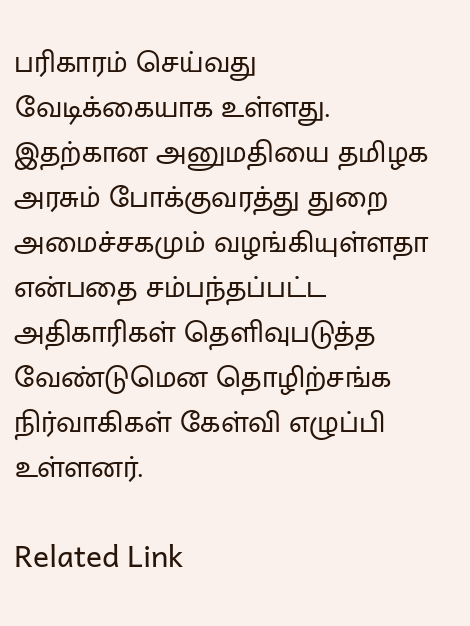பரிகாரம் செய்வது வேடிக்கையாக உள்ளது. இதற்கான அனுமதியை தமிழக அரசும் போக்குவரத்து துறை அமைச்சகமும் வழங்கியுள்ளதா என்பதை சம்பந்தப்பட்ட அதிகாரிகள் தெளிவுபடுத்த வேண்டுமென தொழிற்சங்க நிர்வாகிகள் கேள்வி எழுப்பி உள்ளனர்.

Related Link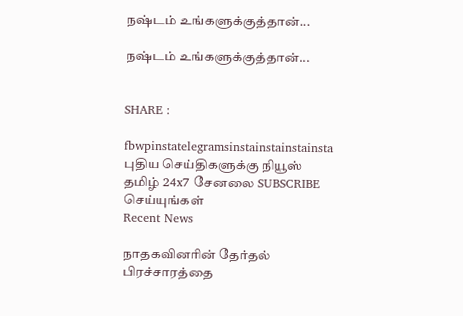நஷ்டம் உங்களுக்குத்தான்...

நஷ்டம் உங்களுக்குத்தான்...


SHARE :

fbwpinstatelegramsinstainstainstainsta
புதிய செய்திகளுக்கு நியூஸ் தமிழ் 24x7 சேனலை SUBSCRIBE செய்யுங்கள்
Recent News

நாதகவினரின் தேர்தல் பிரச்சாரத்தை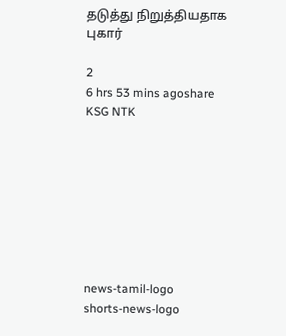தடுத்து நிறுத்தியதாக புகார்

2
6 hrs 53 mins agoshare
KSG NTK








news-tamil-logo
shorts-news-logo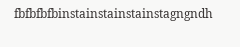fbfbfbfbinstainstainstainstagngndh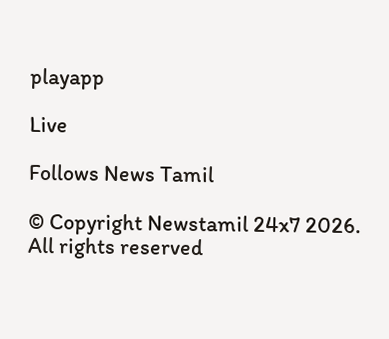playapp

Live

Follows News Tamil

© Copyright Newstamil 24x7 2026. All rights reserved